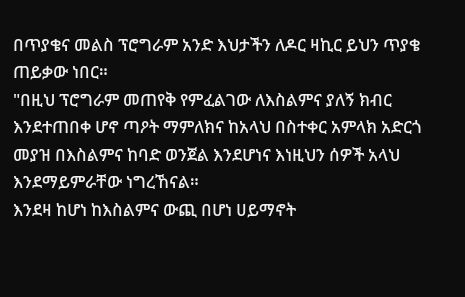በጥያቄና መልስ ፕሮግራም አንድ እህታችን ለዶር ዛኪር ይህን ጥያቄ ጠይቃው ነበር።
"በዚህ ፕሮግራም መጠየቅ የምፈልገው ለእስልምና ያለኝ ክብር እንደተጠበቀ ሆኖ ጣዖት ማምለክና ከአላህ በስተቀር አምላክ አድርጎ መያዝ በእስልምና ከባድ ወንጀል እንደሆነና እነዚህን ሰዎች አላህ እንደማይምራቸው ነግረኸናል።
እንደዛ ከሆነ ከእስልምና ውጪ በሆነ ሀይማኖት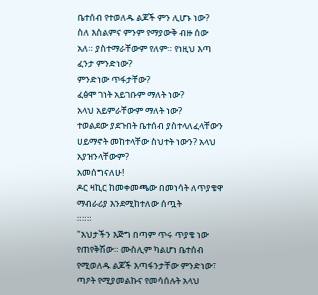ቤተሰብ የተወለዱ ልጆች ምን ሊሆኑ ነው?
ስለ እስልምና ምንም የማያውቅ ብዙ ሰው አለ። ያስተማራቸውም የለም። የነዚህ እጣ ፈንታ ምንድነው?
ምንድነው ጥፋታቸው?
ፈፅሞ ገነት አይገቡም ማለት ነው?
አላህ አይምራቸውም ማለት ነው?
ተወልደው ያደጉበት ቤተሰብ ያስተላለፈላቸውን ሀይማኖት መከተላቸው ስህተት ነውን? አላህ አያዝንላቸውም?
አመሰግናለሁ!
ዶር ዛኪር ከመቀመጫው በመነሳት ለጥያቄዋ ማብራሪያ እንደሚከተለው ሰጧት
።።።
"እህታችን እጅግ በጣም ጥሩ ጥያቄ ነው የጠየቅሽው። ሙስሊም ካልሆነ ቤተሰብ የሚወለዱ ልጆች እጣፋንታቸው ምንድነው፣ ጣዖት የሚያመልኩና የመሳሰሉት አላህ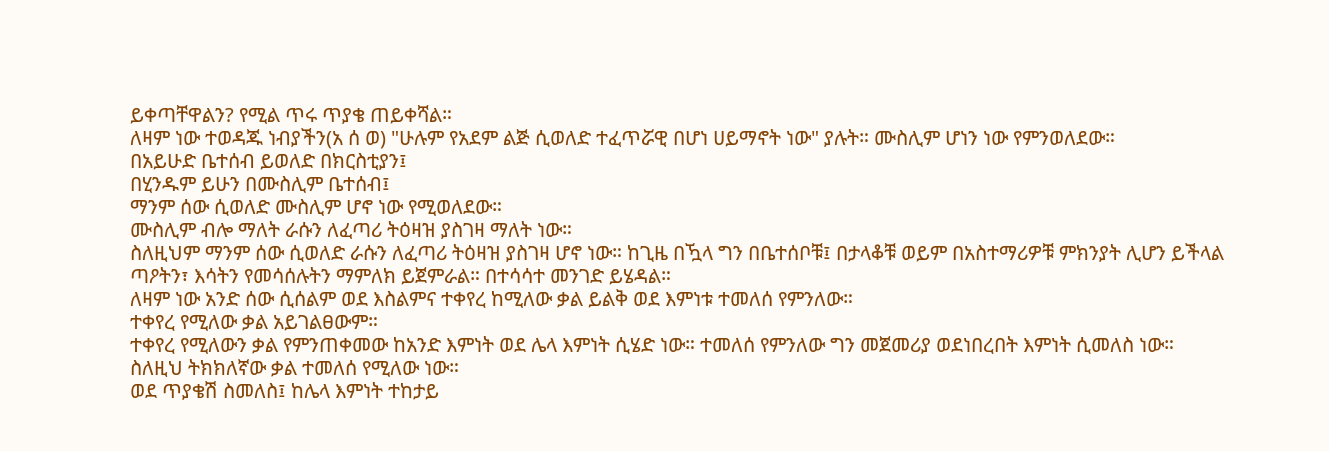ይቀጣቸዋልን? የሚል ጥሩ ጥያቄ ጠይቀሻል።
ለዛም ነው ተወዳጁ ነብያችን(አ ሰ ወ) "ሁሉም የአደም ልጅ ሲወለድ ተፈጥሯዊ በሆነ ሀይማኖት ነው" ያሉት። ሙስሊም ሆነን ነው የምንወለደው።
በአይሁድ ቤተሰብ ይወለድ በክርስቲያን፤
በሂንዱም ይሁን በሙስሊም ቤተሰብ፤
ማንም ሰው ሲወለድ ሙስሊም ሆኖ ነው የሚወለደው።
ሙስሊም ብሎ ማለት ራሱን ለፈጣሪ ትዕዛዝ ያስገዛ ማለት ነው።
ስለዚህም ማንም ሰው ሲወለድ ራሱን ለፈጣሪ ትዕዛዝ ያስገዛ ሆኖ ነው። ከጊዜ በዃላ ግን በቤተሰቦቹ፤ በታላቆቹ ወይም በአስተማሪዎቹ ምክንያት ሊሆን ይችላል ጣዖትን፣ እሳትን የመሳሰሉትን ማምለክ ይጀምራል። በተሳሳተ መንገድ ይሄዳል።
ለዛም ነው አንድ ሰው ሲሰልም ወደ እስልምና ተቀየረ ከሚለው ቃል ይልቅ ወደ እምነቱ ተመለሰ የምንለው።
ተቀየረ የሚለው ቃል አይገልፀውም።
ተቀየረ የሚለውን ቃል የምንጠቀመው ከአንድ እምነት ወደ ሌላ እምነት ሲሄድ ነው። ተመለሰ የምንለው ግን መጀመሪያ ወደነበረበት እምነት ሲመለስ ነው።
ስለዚህ ትክክለኛው ቃል ተመለሰ የሚለው ነው።
ወደ ጥያቄሽ ስመለስ፤ ከሌላ እምነት ተከታይ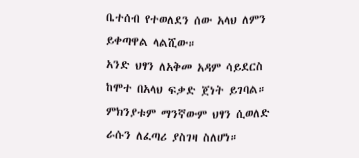ቤተሰብ የተወለደን ሰው አላህ ለምን ይቀጣዋል ላልሺው።
አንድ ህፃን ለአቅመ አዳም ሳይደርስ ከሞተ በአላህ ፍቃድ ጀነት ይገባል። ምክንያቱም ማንኛውም ህፃን ሲወለድ ራሱን ለፈጣሪ ያስገዛ ስለሆነ።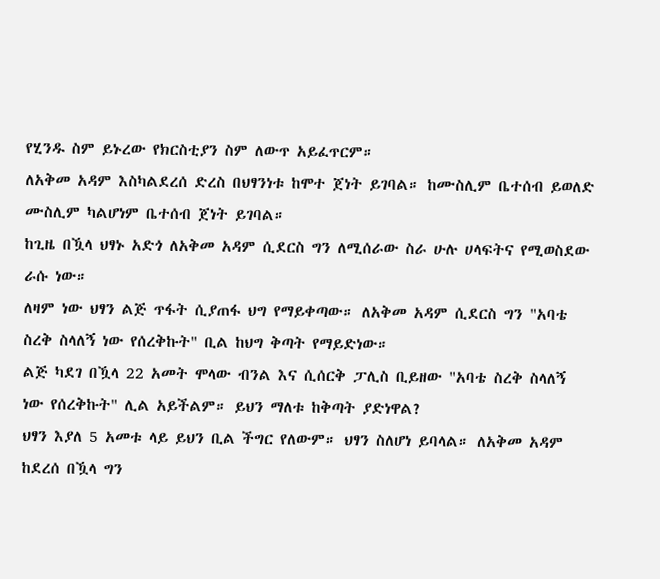የሂንዱ ስም ይኑረው የክርስቲያን ስም ለውጥ አይፈጥርም።
ለአቅመ አዳም እስካልደረሰ ድረስ በህፃንነቱ ከሞተ ጀነት ይገባል። ከሙስሊም ቤተሰብ ይወለድ ሙስሊም ካልሆነም ቤተሰብ ጀነት ይገባል።
ከጊዜ በዃላ ህፃኑ አድጎ ለአቅመ አዳም ሲደርስ ግን ለሚሰራው ስራ ሁሉ ሀላፍትና የሚወስደው ራሱ ነው።
ለዛም ነው ህፃን ልጅ ጥፋት ሲያጠፋ ህግ የማይቀጣው። ለአቅመ አዳም ሲደርስ ግን "አባቴ ስረቅ ስላለኝ ነው የሰረቅኩት" ቢል ከህግ ቅጣት የማይድነው።
ልጅ ካደገ በዃላ 22 አመት ሞላው ብንል እና ሲሰርቅ ፓሊስ ቢይዘው "አባቴ ስረቅ ስላለኝ ነው የሰረቅኩት" ሊል አይችልም። ይህን ማለቱ ከቅጣት ያድነዋል?
ህፃን እያለ 5 አመቱ ላይ ይህን ቢል ችግር የለውም። ህፃን ስለሆነ ይባላል። ለአቅመ አዳም ከደረሰ በዃላ ግን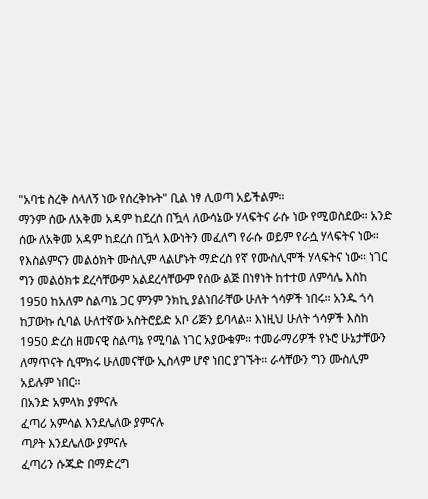"አባቴ ስረቅ ስላለኝ ነው የሰረቅኩት" ቢል ነፃ ሊወጣ አይችልም።
ማንም ሰው ለአቅመ አዳም ከደረሰ በዃላ ለውሳኔው ሃላፍትና ራሱ ነው የሚወስደው። አንድ ሰው ለአቅመ አዳም ከደረሰ በዃላ እውነትን መፈለግ የራሱ ወይም የራሷ ሃላፍትና ነው።
የእስልምናን መልዕክት ሙስሊም ላልሆኑት ማድረስ የኛ የሙስሊሞች ሃላፍትና ነው። ነገር ግን መልዕክቱ ደረሳቸውም አልደረሳቸውም የሰው ልጅ በነፃነት ከተተወ ለምሳሌ እስከ 1950 ከአለም ስልጣኔ ጋር ምንም ንክኪ ያልነበራቸው ሁለት ጎሳዎች ነበሩ። አንዱ ጎሳ ከፓውኩ ሲባል ሁለተኛው አስትሮይድ አቦ ሪጅን ይባላል። እነዚህ ሁለት ጎሳዎች እስከ 1950 ድረስ ዘመናዊ ስልጣኔ የሚባል ነገር አያውቁም። ተመራማሪዎች የኑሮ ሁኔታቸውን ለማጥናት ሲሞክሩ ሁለመናቸው ኢስላም ሆኖ ነበር ያገኙት። ራሳቸውን ግን ሙስሊም አይሉም ነበር።
በአንድ አምላክ ያምናሉ
ፈጣሪ አምሳል እንደሌለው ያምናሉ
ጣዖት እንደሌለው ያምናሉ
ፈጣሪን ሱጁድ በማድረግ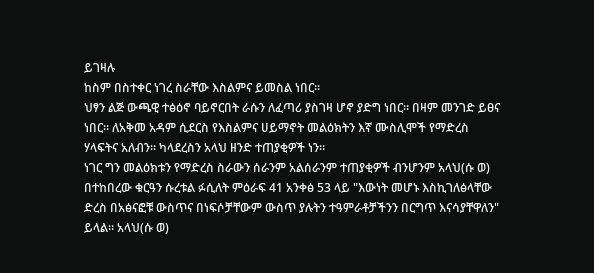ይገዛሉ
ከስም በስተቀር ነገረ ስራቸው እስልምና ይመስል ነበር።
ህፃን ልጅ ውጫዊ ተፅዕኖ ባይኖርበት ራሱን ለፈጣሪ ያስገዛ ሆኖ ያድግ ነበር። በዛም መንገድ ይፀና ነበር። ለአቅመ አዳም ሲደርስ የእስልምና ሀይማኖት መልዕክትን እኛ ሙስሊሞች የማድረስ ሃላፍትና አለብን። ካላደረስን አላህ ዘንድ ተጠያቂዎች ነን።
ነገር ግን መልዕክቱን የማድረስ ስራውን ሰራንም አልሰራንም ተጠያቂዎች ብንሆንም አላህ(ሱ ወ) በተከበረው ቁርዓን ሱረቱል ፉሲለት ምዕራፍ 41 አንቀፅ 53 ላይ "እውነት መሆኑ እስኪገለፅላቸው ድረስ በአፅናፎቹ ውስጥና በነፍሶቻቸውም ውስጥ ያሉትን ተዓምራቶቻችንን በርግጥ እናሳያቸዋለን" ይላል። አላህ(ሱ ወ)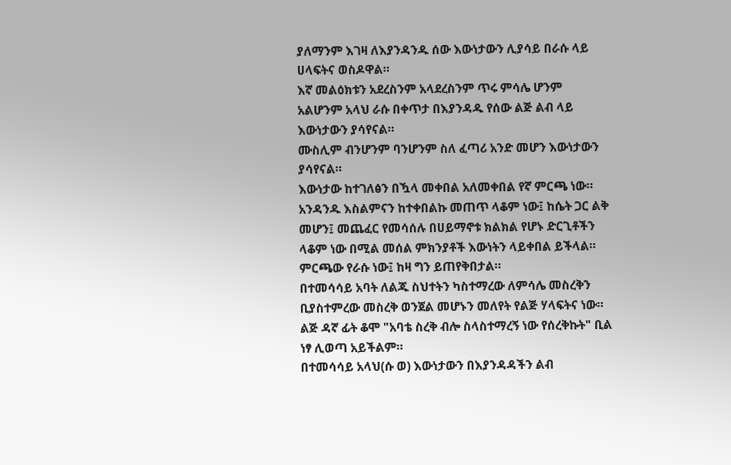ያለማንም እገዛ ለእያንዳንዱ ሰው እውነታውን ሊያሳይ በራሱ ላይ ሀላፍትና ወስዶዋል።
እኛ መልዕክቱን አደረስንም አላደረስንም ጥሩ ምሳሌ ሆንም አልሆንም አላህ ራሱ በቀጥታ በእያንዳዱ የሰው ልጅ ልብ ላይ እውነታውን ያሳየናል።
ሙስሊም ብንሆንም ባንሆንም ስለ ፈጣሪ አንድ መሆን እውነታውን ያሳየናል።
እውነታው ከተገለፅን በዃላ መቀበል አለመቀበል የኛ ምርጫ ነው። አንዳንዱ እስልምናን ከተቀበልኩ መጠጥ ላቆም ነው፤ ከሴት ጋር ልቅ መሆን፤ መጨፈር የመሳሰሉ በሀይማኖቱ ክልክል የሆኑ ድርጊቶችን ላቆም ነው በሚል መሰል ምክንያቶች እውነትን ላይቀበል ይችላል። ምርጫው የራሱ ነው፤ ከዛ ግን ይጠየቅበታል።
በተመሳሳይ አባት ለልጁ ስህተትን ካስተማረው ለምሳሌ መስረቅን ቢያስተምረው መስረቅ ወንጀል መሆኑን መለየት የልጅ ሃላፍትና ነው። ልጅ ዳኛ ፊት ቆሞ "አባቴ ስረቅ ብሎ ስላስተማረኝ ነው የሰረቅኩት" ቢል ነፃ ሊወጣ አይችልም።
በተመሳሳይ አላህ(ሱ ወ) እውነታውን በእያንዳዳችን ልብ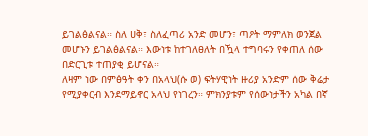ይገልፅልናል። ስለ ሀቅ፣ ስለፈጣሪ አንድ መሆን፣ ጣዖት ማምለክ ወንጀል መሆኑን ይገልፅልናል። እውነቱ ከተገለፀለት በዃላ ተግባሩን የቀጠለ ሰው በድርጊቱ ተጠያቂ ይሆናል።
ለዛም ነው በምፅዓት ቀን በአላህ(ሱ ወ) ፍትሃዊነት ዙሪያ አንድም ሰው ቅሬታ የሚያቀርብ እንደማይኖር አላህ የነገረን። ምክንያቱም የሰውነታችን አካል በኛ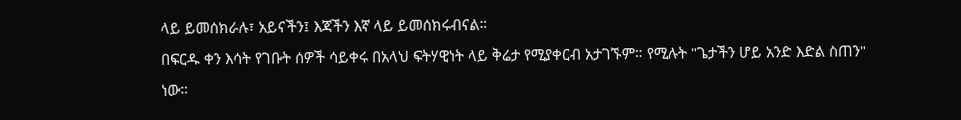ላይ ይመሰክራሉ፣ አይናችን፤ እጃችን እኛ ላይ ይመሰክሩብናል።
በፍርዱ ቀን እሳት የገቡት ሰዎች ሳይቀሩ በአላህ ፍትሃዊነት ላይ ቅሬታ የሚያቀርብ አታገኙም። የሚሉት "ጌታችን ሆይ አንድ እድል ስጠን" ነው።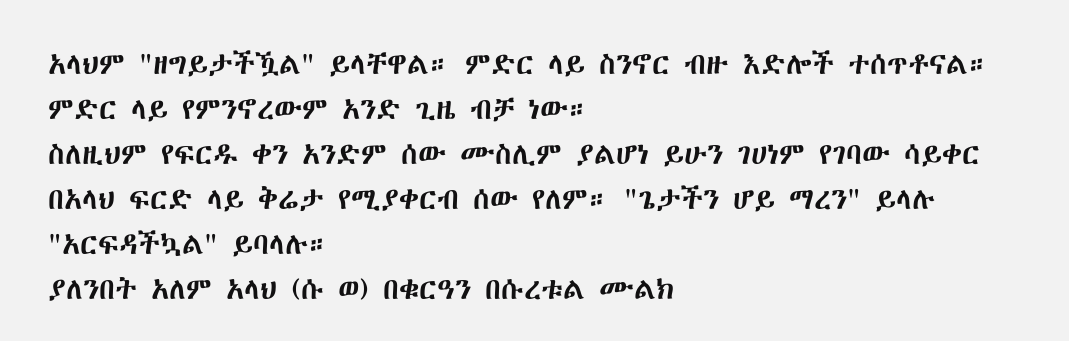አላህም "ዘግይታችዃል" ይላቸዋል። ምድር ላይ ስንኖር ብዙ እድሎች ተሰጥቶናል። ምድር ላይ የምንኖረውም አንድ ጊዜ ብቻ ነው።
ስለዚህም የፍርዱ ቀን አንድም ሰው ሙስሊም ያልሆነ ይሁን ገሀነም የገባው ሳይቀር በአላህ ፍርድ ላይ ቅሬታ የሚያቀርብ ሰው የለም። "ጌታችን ሆይ ማረን" ይላሉ "አርፍዳችኳል" ይባላሉ።
ያለንበት አለም አላህ (ሱ ወ) በቁርዓን በሱረቱል ሙልክ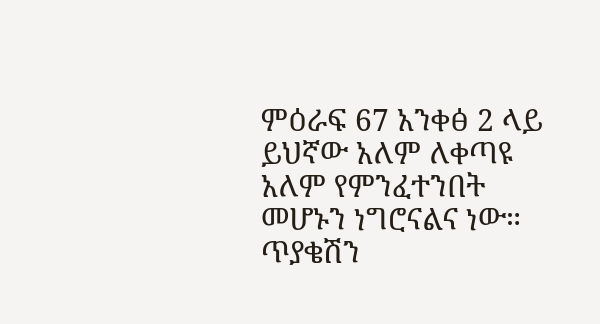ምዕራፍ 67 አንቀፅ 2 ላይ ይህኛው አለም ለቀጣዩ አለም የምንፈተንበት መሆኑን ነግሮናልና ነው።
ጥያቄሽን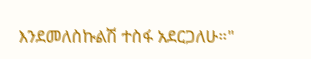እንደመለስኩልሽ ተስፋ አደርጋለሁ።"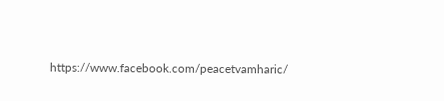https://www.facebook.com/peacetvamharic/